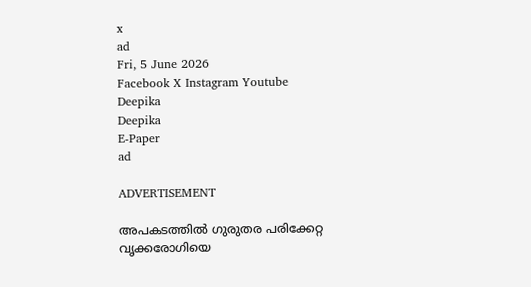x
ad
Fri, 5 June 2026
Facebook X Instagram Youtube
Deepika
Deepika
E-Paper
ad

ADVERTISEMENT

അപകടത്തില്‍ ഗുരുതര പരിക്കേറ്റ വൃക്കരോഗിയെ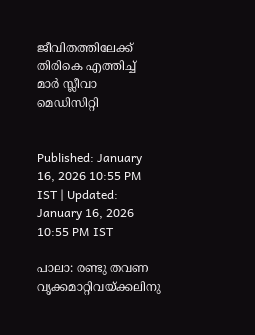ജീവിതത്തിലേക്ക് തിരികെ എത്തിച്ച് മാര്‍ സ്ലീവാ മെഡിസിറ്റി


Published: January 16, 2026 10:55 PM IST | Updated: January 16, 2026 10:55 PM IST

പാലാ: രണ്ടു തവണ വൃക്കമാറ്റിവയ്ക്കലിനു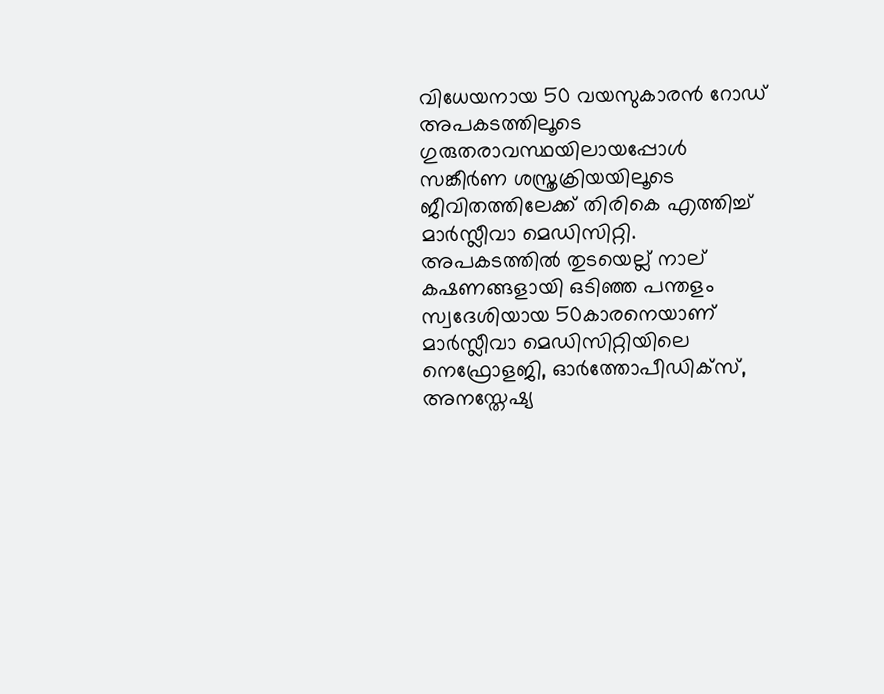വിധേയനായ 50 വയസുകാരന്‍ റോഡ് അപകടത്തിലൂടെ ഗുരുതരാവസ്ഥയിലായപ്പോള്‍ സങ്കീര്‍ണ ശസ്ത്രക്രിയയിലൂടെ ജീവിതത്തിലേക്ക് തിരികെ എത്തിച്ച് മാര്‍സ്ലീവാ മെഡിസിറ്റി. അപകടത്തില്‍ തുടയെല്ല് നാല് കഷണങ്ങളായി ഒടിഞ്ഞ പന്തളം സ്വദേശിയായ 50കാരനെയാണ് മാര്‍സ്ലീവാ മെഡിസിറ്റിയിലെ നെഫ്രോളജി, ഓര്‍ത്തോപീഡിക്സ്, അനസ്തേഷ്യ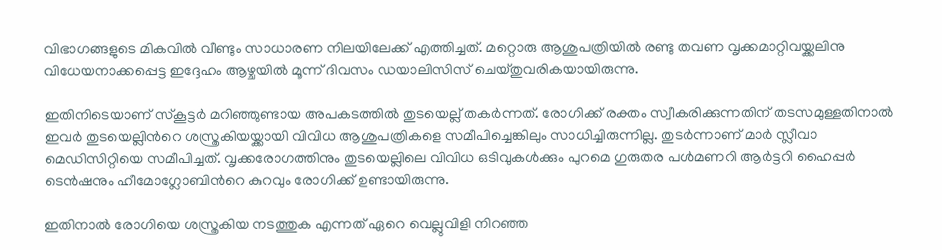വിഭാഗങ്ങളുടെ മികവില്‍ വീണ്ടും സാധാരണ നിലയിലേക്ക് എത്തിച്ചത്. മറ്റൊരു ആശുപത്രിയില്‍ രണ്ടു തവണ വൃക്കമാറ്റിവയ്ക്കലിനു വിധേയനാക്കപ്പെട്ട ഇദ്ദേഹം ആഴ്ചയില്‍ മൂന്ന് ദിവസം ഡയാലിസിസ് ചെയ്തുവരികയായിരുന്നു.

ഇതിനിടെയാണ് സ്‌കൂട്ടര്‍ മറിഞ്ഞുണ്ടായ അപകടത്തില്‍ തുടയെല്ല് തകര്‍ന്നത്. രോഗിക്ക് രക്തം സ്വീകരിക്കുന്നതിന് തടസമുള്ളതിനാല്‍ ഇവര്‍ തുടയെല്ലിന്‍റെ ശസ്ത്രകിയയ്ക്കായി വിവിധ ആശുപത്രികളെ സമീപിച്ചെങ്കിലും സാധിച്ചിരുന്നില്ല. തുടര്‍ന്നാണ് മാര്‍ സ്ലീവാ മെഡിസിറ്റിയെ സമീപിച്ചത്. വൃക്കരോഗത്തിനും തുടയെല്ലിലെ വിവിധ ഒടിവുകള്‍ക്കും പുറമെ ഗുരുതര പള്‍മണറി ആര്‍ട്ടറി ഹൈപ്പര്‍ ടെന്‍ഷനും ഹീമോഗ്ലോബിന്‍റെ കുറവും രോഗിക്ക് ഉണ്ടായിരുന്നു.

ഇതിനാല്‍ രോഗിയെ ശസ്ത്രകിയ നടത്തുക എന്നത് ഏറെ വെല്ലുവിളി നിറഞ്ഞ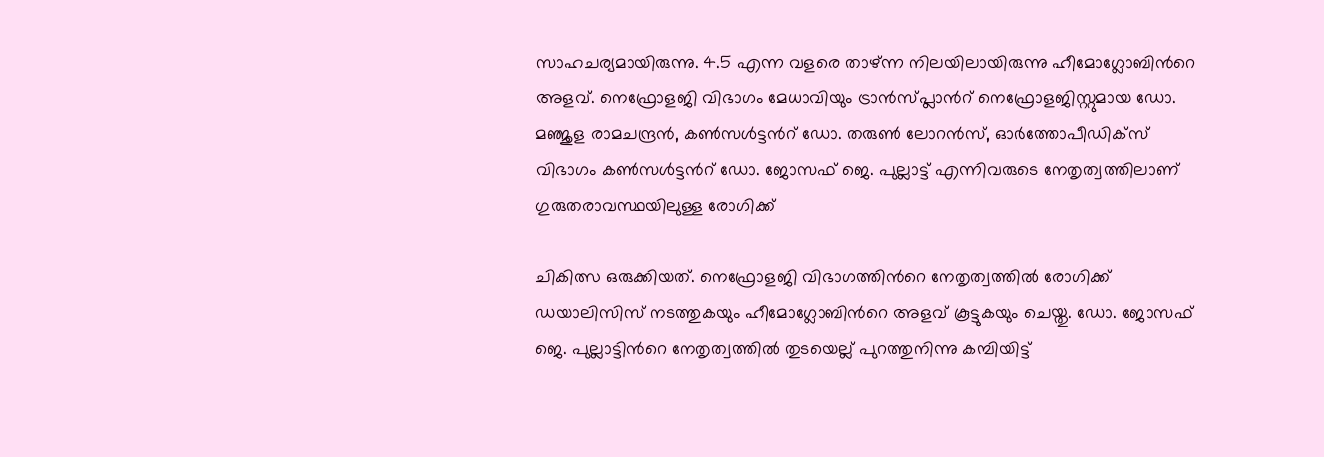സാഹചര്യമായിരുന്നു. 4.5 എന്ന വളരെ താഴ്ന്ന നിലയിലായിരുന്നു ഹീമോഗ്ലോബിന്‍റെ അളവ്. നെഫ്രോളജി വിഭാഗം മേധാവിയും ട്രാന്‍സ്പ്ലാന്‍റ് നെഫ്രോളജിസ്റ്റുമായ ഡോ. മഞ്ജുള രാമചന്ദ്രന്‍, കണ്‍സള്‍ട്ടന്‍റ് ഡോ. തരുണ്‍ ലോറന്‍സ്, ഓര്‍ത്തോപീഡിക്സ് വിഭാഗം കണ്‍സള്‍ട്ടന്‍റ് ഡോ. ജോസഫ് ജെ. പുല്ലാട്ട് എന്നിവരുടെ നേതൃത്വത്തിലാണ് ഗുരുതരാവസ്ഥയിലുള്ള രോഗിക്ക്

ചികിത്സ ഒരുക്കിയത്. നെഫ്രോളജി വിഭാഗത്തിന്‍റെ നേതൃത്വത്തില്‍ രോഗിക്ക് ഡയാലിസിസ് നടത്തുകയും ഹീമോഗ്ലോബിന്‍റെ അളവ് കൂട്ടുകയും ചെയ്തു. ഡോ. ജോസഫ് ജെ. പുല്ലാട്ടിന്‍റെ നേതൃത്വത്തില്‍ തുടയെല്ല് പുറത്തുനിന്നു കമ്പിയിട്ട്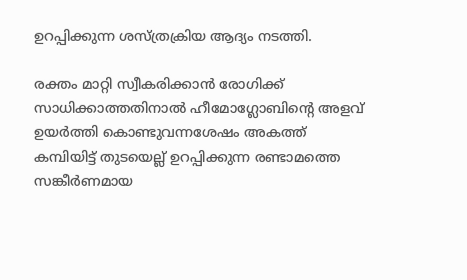ഉറപ്പിക്കുന്ന ശസ്ത്രക്രിയ ആദ്യം നടത്തി.

രക്തം മാറ്റി സ്വീകരിക്കാന്‍ രോഗിക്ക് സാധിക്കാത്തതിനാല്‍ ഹീമോഗ്ലോബിന്‍റെ അളവ് ഉയര്‍ത്തി കൊണ്ടുവന്നശേഷം അകത്ത് കമ്പിയിട്ട് തുടയെല്ല് ഉറപ്പിക്കുന്ന രണ്ടാമത്തെ സങ്കീര്‍ണമായ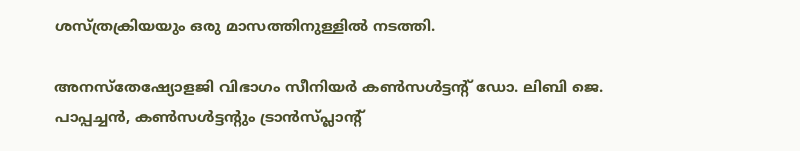ശസ്ത്രക്രിയയും ഒരു മാസത്തിനുള്ളില്‍ നടത്തി.

അനസ്തേഷ്യോളജി വിഭാഗം സീനിയര്‍ കണ്‍സള്‍ട്ടന്‍റ് ഡോ. ലിബി ജെ. പാപ്പച്ചന്‍, കണ്‍സള്‍ട്ടന്‍റും ട്രാന്‍സ്പ്ലാന്‍റ്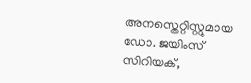അനസ്തെറ്റിസ്റ്റുമായ ഡോ. ജയിംസ് സിറിയക്,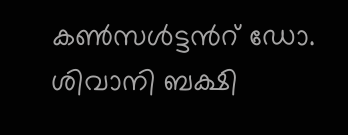കണ്‍സള്‍ട്ടന്‍റ് ഡോ. ശിവാനി ബക്ഷി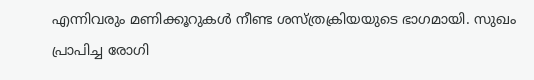എന്നിവരും മണിക്കൂറുകള്‍ നീണ്ട ശസ്ത്രക്രിയയുടെ ഭാഗമായി. സുഖം പ്രാപിച്ച രോഗി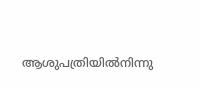ആശുപത്രിയില്‍നിന്നു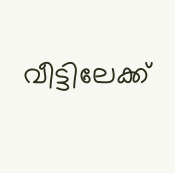വീട്ടിലേക്ക്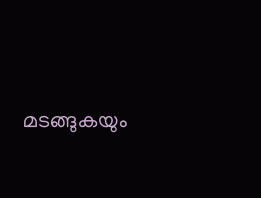മടങ്ങുകയും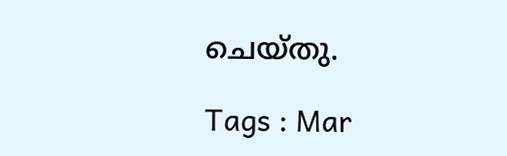ചെയ്തു.

Tags : Mar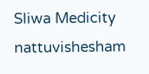Sliwa Medicity nattuvishesham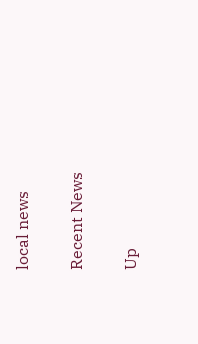local news

Recent News

Up